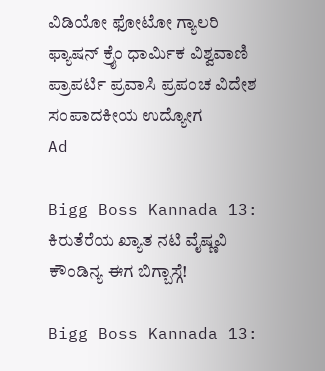ವಿಡಿಯೋ ಫೋಟೋ ಗ್ಯಾಲರಿ ಫ್ಯಾಷನ್ ಕ್ರೈಂ ಧಾರ್ಮಿಕ ವಿಶ್ವವಾಣಿ ಪ್ರಾಪರ್ಟಿ ಪ್ರವಾಸಿ ಪ್ರಪಂಚ ವಿದೇಶ ಸಂಪಾದಕೀಯ ಉದ್ಯೋಗ
Ad

Bigg Boss Kannada 13: ಕಿರುತೆರೆಯ ಖ್ಯಾತ ನಟಿ ವೈಷ್ಣವಿ ಕೌಂಡಿನ್ಯ ಈಗ ಬಿಗ್ಬಾಸ್ಗೆ!

Bigg Boss Kannada 13: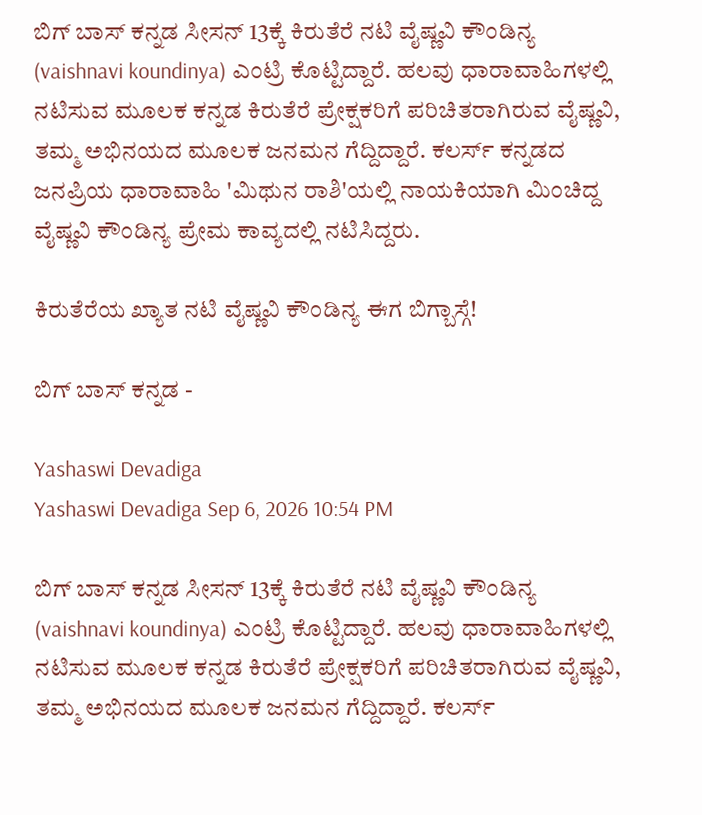ಬಿಗ್ ಬಾಸ್ ಕನ್ನಡ ಸೀಸನ್ 13ಕ್ಕೆ ಕಿರುತೆರೆ ನಟಿ ವೈಷ್ಣವಿ ಕೌಂಡಿನ್ಯ (vaishnavi koundinya) ಎಂಟ್ರಿ ಕೊಟ್ಟಿದ್ದಾರೆ. ಹಲವು ಧಾರಾವಾಹಿಗಳಲ್ಲಿ ನಟಿಸುವ ಮೂಲಕ ಕನ್ನಡ ಕಿರುತೆರೆ ಪ್ರೇಕ್ಷಕರಿಗೆ ಪರಿಚಿತರಾಗಿರುವ ವೈಷ್ಣವಿ, ತಮ್ಮ ಅಭಿನಯದ ಮೂಲಕ ಜನಮನ ಗೆದ್ದಿದ್ದಾರೆ. ಕಲರ್ಸ್ ಕನ್ನಡದ ಜನಪ್ರಿಯ ಧಾರಾವಾಹಿ 'ಮಿಥುನ ರಾಶಿ'ಯಲ್ಲಿ ನಾಯಕಿಯಾಗಿ ಮಿಂಚಿದ್ದ ವೈಷ್ಣವಿ ಕೌಂಡಿನ್ಯ ಪ್ರೇಮ ಕಾವ್ಯದಲ್ಲಿ ನಟಿಸಿದ್ದರು.

ಕಿರುತೆರೆಯ ಖ್ಯಾತ ನಟಿ ವೈಷ್ಣವಿ ಕೌಂಡಿನ್ಯ ಈಗ ಬಿಗ್ಬಾಸ್ಗೆ!

ಬಿಗ್‌ ಬಾಸ್‌ ಕನ್ನಡ -

Yashaswi Devadiga
Yashaswi Devadiga Sep 6, 2026 10:54 PM

ಬಿಗ್ ಬಾಸ್ ಕನ್ನಡ ಸೀಸನ್ 13ಕ್ಕೆ ಕಿರುತೆರೆ ನಟಿ ವೈಷ್ಣವಿ ಕೌಂಡಿನ್ಯ (vaishnavi koundinya) ಎಂಟ್ರಿ ಕೊಟ್ಟಿದ್ದಾರೆ. ಹಲವು ಧಾರಾವಾಹಿಗಳಲ್ಲಿ ನಟಿಸುವ ಮೂಲಕ ಕನ್ನಡ ಕಿರುತೆರೆ ಪ್ರೇಕ್ಷಕರಿಗೆ ಪರಿಚಿತರಾಗಿರುವ ವೈಷ್ಣವಿ, ತಮ್ಮ ಅಭಿನಯದ ಮೂಲಕ ಜನಮನ ಗೆದ್ದಿದ್ದಾರೆ. ಕಲರ್ಸ್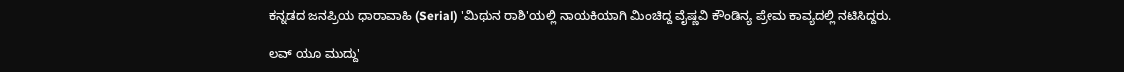ಕನ್ನಡದ ಜನಪ್ರಿಯ ಧಾರಾವಾಹಿ (Serial) 'ಮಿಥುನ ರಾಶಿ'ಯಲ್ಲಿ ನಾಯಕಿಯಾಗಿ ಮಿಂಚಿದ್ದ ವೈಷ್ಣವಿ ಕೌಂಡಿನ್ಯ ಪ್ರೇಮ ಕಾವ್ಯದಲ್ಲಿ ನಟಿಸಿದ್ದರು.

ಲವ್ ಯೂ ಮುದ್ದು'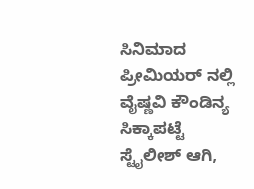ಸಿನಿಮಾದ ಪ್ರೀಮಿಯರ್ ನಲ್ಲಿ ವೈಷ್ಣವಿ ಕೌಂಡಿನ್ಯ ಸಿಕ್ಕಾಪಟ್ಟೆ ಸ್ಟೈಲೀಶ್ ಆಗಿ,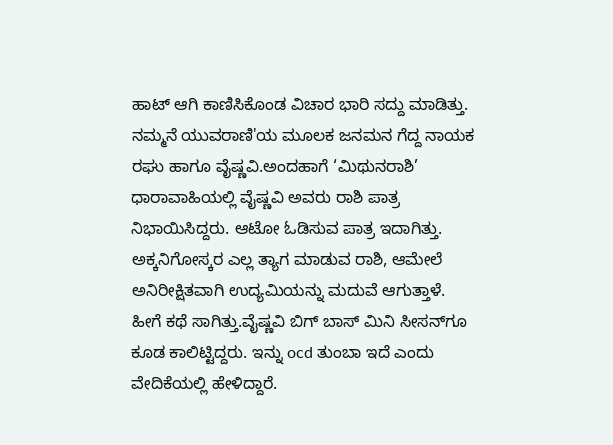ಹಾಟ್ ಆಗಿ ಕಾಣಿಸಿಕೊಂಡ ವಿಚಾರ ಭಾರಿ ಸದ್ದು ಮಾಡಿತ್ತು. ನಮ್ಮನೆ ಯುವರಾಣಿ'ಯ ಮೂಲಕ ಜನಮನ ಗೆದ್ದ ನಾಯಕ ರಘು ಹಾಗೂ ವೈಷ್ಣವಿ.ಅಂದಹಾಗೆ ‘ಮಿಥುನರಾಶಿ’ ಧಾರಾವಾಹಿಯಲ್ಲಿ ವೈಷ್ಣವಿ ಅವರು ರಾಶಿ ಪಾತ್ರ ನಿಭಾಯಿಸಿದ್ದರು. ಆಟೋ ಓಡಿಸುವ ಪಾತ್ರ ಇದಾಗಿತ್ತು. ಅಕ್ಕನಿಗೋಸ್ಕರ ಎಲ್ಲ ತ್ಯಾಗ ಮಾಡುವ ರಾಶಿ, ಆಮೇಲೆ ಅನಿರೀಕ್ಷಿತವಾಗಿ ಉದ್ಯಮಿಯನ್ನು ಮದುವೆ ಆಗುತ್ತಾಳೆ. ಹೀಗೆ ಕಥೆ ಸಾಗಿತ್ತು.ವೈಷ್ಣವಿ ಬಿಗ್‌ ಬಾಸ್‌ ಮಿನಿ ಸೀಸನ್‌ಗೂ ಕೂಡ ಕಾಲಿಟ್ಟಿದ್ದರು. ಇನ್ನು ocd ತುಂಬಾ ಇದೆ ಎಂದು ವೇದಿಕೆಯಲ್ಲಿ ಹೇಳಿದ್ದಾರೆ.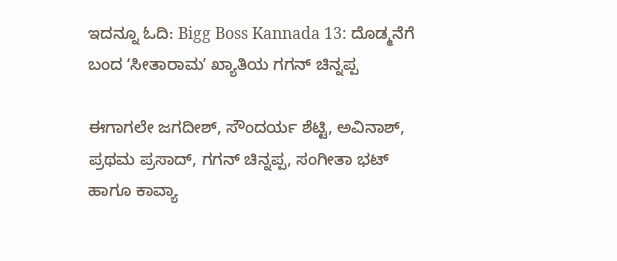ಇದನ್ನೂ ಓದಿ: Bigg Boss Kannada 13: ದೊಡ್ಮನೆಗೆ ಬಂದ ʻಸೀತಾರಾಮʼ ಖ್ಯಾತಿಯ ಗಗನ್ ಚಿನ್ನಪ್ಪ

ಈಗಾಗಲೇ ಜಗದೀಶ್, ಸೌಂದರ್ಯ ಶೆಟ್ಟಿ, ಅವಿನಾಶ್, ಪ್ರಥಮ ಪ್ರಸಾದ್, ಗಗನ್ ಚಿನ್ನಪ್ಪ, ಸಂಗೀತಾ ಭಟ್ ಹಾಗೂ ಕಾವ್ಯಾ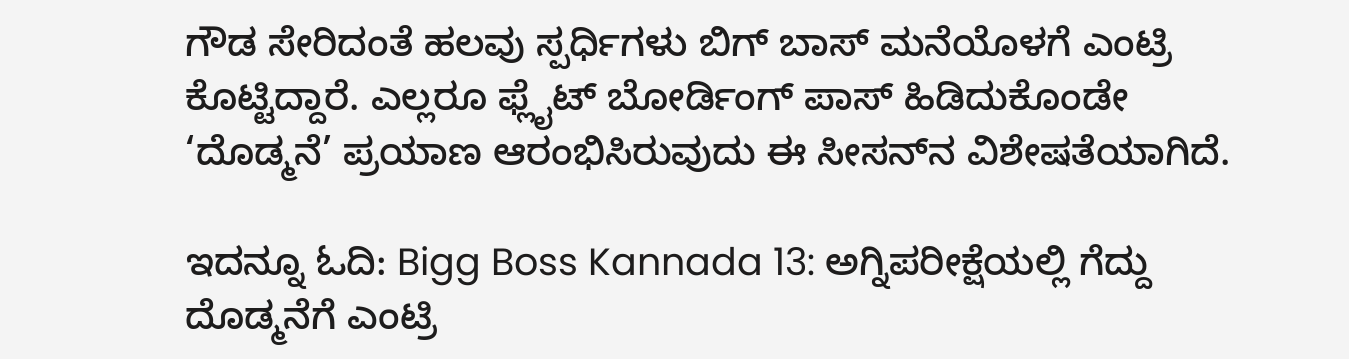ಗೌಡ ಸೇರಿದಂತೆ ಹಲವು ಸ್ಪರ್ಧಿಗಳು ಬಿಗ್‌ ಬಾಸ್ ಮನೆಯೊಳಗೆ ಎಂಟ್ರಿ ಕೊಟ್ಟಿದ್ದಾರೆ. ಎಲ್ಲರೂ ಫ್ಲೈಟ್‌ ಬೋರ್ಡಿಂಗ್ ಪಾಸ್ ಹಿಡಿದುಕೊಂಡೇ ‘ದೊಡ್ಮನೆ’ ಪ್ರಯಾಣ ಆರಂಭಿಸಿರುವುದು ಈ ಸೀಸನ್‌ನ ವಿಶೇಷತೆಯಾಗಿದೆ.

ಇದನ್ನೂ ಓದಿ: Bigg Boss Kannada 13: ಅಗ್ನಿಪರೀಕ್ಷೆಯಲ್ಲಿ ಗೆದ್ದು ದೊಡ್ಮನೆಗೆ ಎಂಟ್ರಿ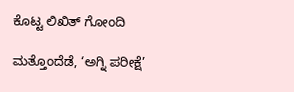ಕೊಟ್ಟ ಲಿಖಿತ್‌ ಗೋಂದಿ

ಮತ್ತೊಂದೆಡೆ, ‘ಅಗ್ನಿ ಪರೀಕ್ಷೆ’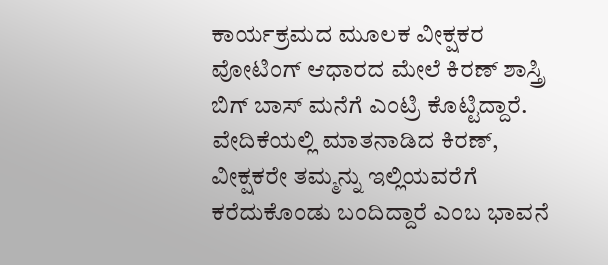ಕಾರ್ಯಕ್ರಮದ ಮೂಲಕ ವೀಕ್ಷಕರ ವೋಟಿಂಗ್ ಆಧಾರದ ಮೇಲೆ ಕಿರಣ್ ಶಾಸ್ತ್ರಿ ಬಿಗ್‌ ಬಾಸ್ ಮನೆಗೆ ಎಂಟ್ರಿ ಕೊಟ್ಟಿದ್ದಾರೆ. ವೇದಿಕೆಯಲ್ಲಿ ಮಾತನಾಡಿದ ಕಿರಣ್, ವೀಕ್ಷಕರೇ ತಮ್ಮನ್ನು ಇಲ್ಲಿಯವರೆಗೆ ಕರೆದುಕೊಂಡು ಬಂದಿದ್ದಾರೆ ಎಂಬ ಭಾವನೆ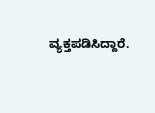ವ್ಯಕ್ತಪಡಿಸಿದ್ದಾರೆ.